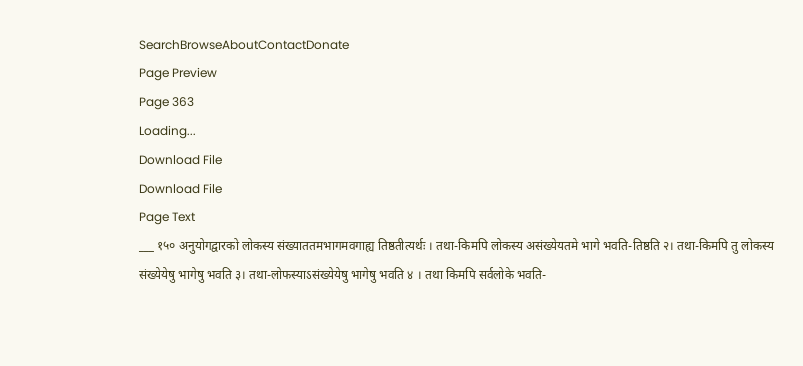SearchBrowseAboutContactDonate
Page Preview
Page 363
Loading...
Download File
Download File
Page Text
___ १५० अनुयोगद्वारको लोकस्य संख्याततमभागमवगाह्य तिष्ठतीत्यर्थः । तथा-किमपि लोकस्य असंख्येयतमे भागे भवति-तिष्ठति २। तथा-किमपि तु लोकस्य संख्येयेषु भागेषु भवति ३। तथा-लोफस्याऽसंख्येयेषु भागेषु भवति ४ । तथा किमपि सर्वलोके भवति-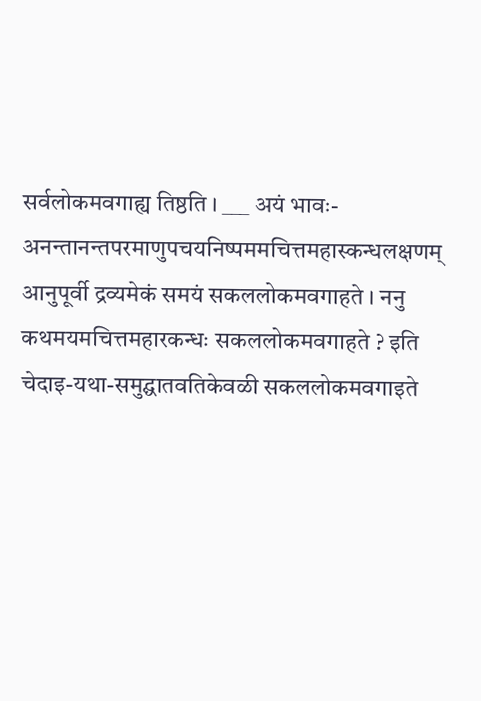सर्वलोकमवगाह्य तिष्ठति । ___ अयं भावः-अनन्तानन्तपरमाणुपचयनिष्पममचित्तमहास्कन्धलक्षणम् आनुपूर्वी द्रव्यमेकं समयं सकललोकमवगाहते । ननु कथमयमचित्तमहारकन्धः सकललोकमवगाहते ? इति चेदाइ-यथा-समुद्घातवतिकेवळी सकललोकमवगाइते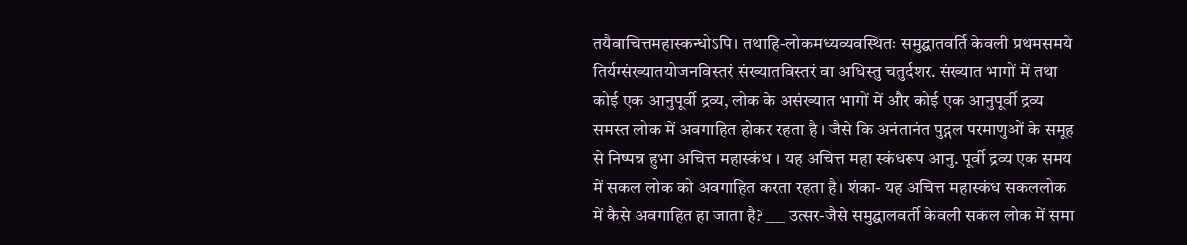तयैवाचित्तमहास्कन्धोऽपि। तथाहि-लोकमध्यव्यवस्थितः समुद्घातवर्ति केवली प्रथमसमये तिर्यग्संख्यातयोजनविस्तरं संख्यातविस्तरं वा अधिस्तु चतुर्दशर. संख्यात भागों में तथा कोई एक आनुपूर्वी द्रव्य, लोक के असंख्यात भागों में और कोई एक आनुपूर्वी द्रव्य समस्त लोक में अवगाहित होकर रहता है । जैसे कि अनंतानंत पुद्गल परमाणुओं के समूह से निष्पन्न हुभा अचित्त महास्कंध । यह अचित्त महा स्कंधरूप आनु. पूर्वी द्रव्य एक समय में सकल लोक को अवगाहित करता रहता है। शंका- यह अचित्त महास्कंध सकललोक में कैसे अवगाहित हा जाता है? ___ उत्सर-जैसे समुद्घालवर्ती केवली सकल लोक में समा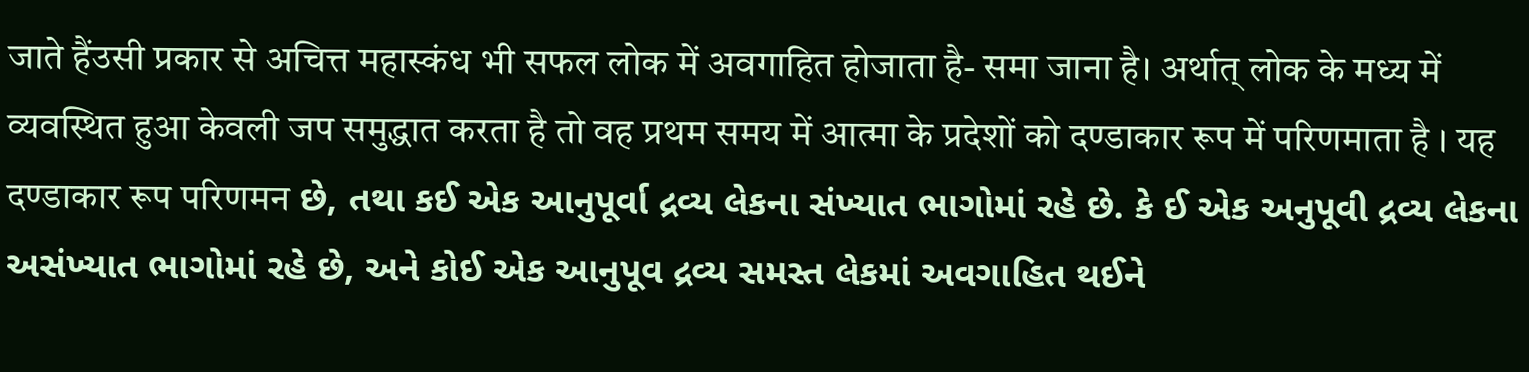जाते हैंउसी प्रकार से अचित्त महास्कंध भी सफल लोक में अवगाहित होजाता है- समा जाना है। अर्थात् लोक के मध्य में व्यवस्थित हुआ केवली जप समुद्धात करता है तो वह प्रथम समय में आत्मा के प्रदेशों को दण्डाकार रूप में परिणमाता है । यह दण्डाकार रूप परिणमन છે, તથા કઈ એક આનુપૂર્વા દ્રવ્ય લેકના સંખ્યાત ભાગોમાં રહે છે. કે ઈ એક અનુપૂવી દ્રવ્ય લેકના અસંખ્યાત ભાગોમાં રહે છે, અને કોઈ એક આનુપૂવ દ્રવ્ય સમસ્ત લેકમાં અવગાહિત થઈને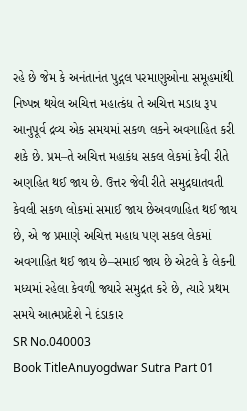રહે છે જેમ કે અનંતાનંત પુદ્ગલ પરમાણુઓના સમૂહમાંથી નિષ્પન્ન થયેલ અચિત્ત મહાત્કંધ તે અચિત્ત મડાધ રૂપ આનુપૂર્વ દ્રવ્ય એક સમયમાં સકળ લકને અવગાહિત કરી શકે છે. પ્રમ–તે અચિત્ત મહાકંધ સકલ લેકમાં કેવી રીતે અણહિત થઈ જાય છે. ઉત્તર જેવી રીતે સમુદ્રઘાતવતી કેવલી સકળ લોકમાં સમાઈ જાય છેઅવળાહિત થઈ જાય છે, એ જ પ્રમાણે અચિત્ત મહાધ પણ સકલ લેકમાં અવગાહિત થઈ જાય છે–સમાઈ જાય છે એટલે કે લેકની મધ્યમાં રહેલા કેવળી જ્યારે સમુદ્રત કરે છે, ત્યારે પ્રથમ સમયે આત્મપ્રદેશે ને દંડાકાર
SR No.040003
Book TitleAnuyogdwar Sutra Part 01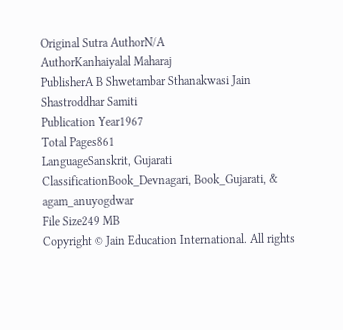Original Sutra AuthorN/A
AuthorKanhaiyalal Maharaj
PublisherA B Shwetambar Sthanakwasi Jain Shastroddhar Samiti
Publication Year1967
Total Pages861
LanguageSanskrit, Gujarati
ClassificationBook_Devnagari, Book_Gujarati, & agam_anuyogdwar
File Size249 MB
Copyright © Jain Education International. All rights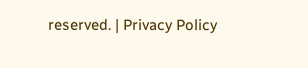reserved. | Privacy Policy